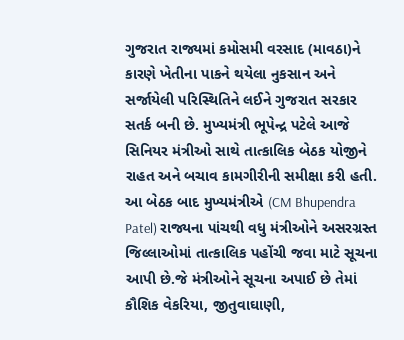ગુજરાત રાજ્યમાં કમોસમી વરસાદ (માવઠા)ને કારણે ખેતીના પાકને થયેલા નુકસાન અને સર્જાયેલી પરિસ્થિતિને લઈને ગુજરાત સરકાર સતર્ક બની છે. મુખ્યમંત્રી ભૂપેન્દ્ર પટેલે આજે સિનિયર મંત્રીઓ સાથે તાત્કાલિક બેઠક યોજીને રાહત અને બચાવ કામગીરીની સમીક્ષા કરી હતી.
આ બેઠક બાદ મુખ્યમંત્રીએ (CM Bhupendra Patel) રાજ્યના પાંચથી વધુ મંત્રીઓને અસરગ્રસ્ત જિલ્લાઓમાં તાત્કાલિક પહોંચી જવા માટે સૂચના આપી છે.જે મંત્રીઓને સૂચના અપાઈ છે તેમાં કૌશિક વેકરિયા, જીતુવાઘાણી,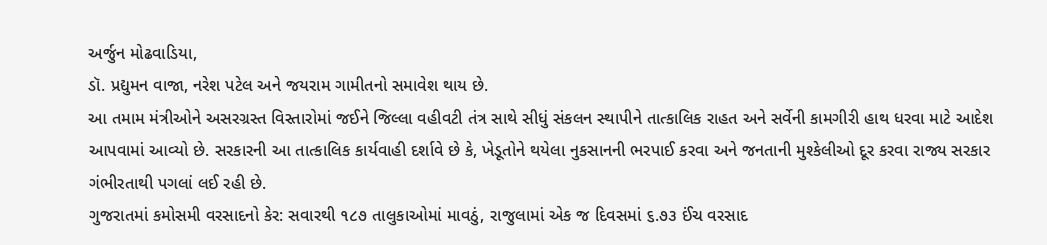અર્જુન મોઢવાડિયા,
ડૉ. પ્રદ્યુમન વાજા, નરેશ પટેલ અને જયરામ ગામીતનો સમાવેશ થાય છે.
આ તમામ મંત્રીઓને અસરગ્રસ્ત વિસ્તારોમાં જઈને જિલ્લા વહીવટી તંત્ર સાથે સીધું સંકલન સ્થાપીને તાત્કાલિક રાહત અને સર્વેની કામગીરી હાથ ધરવા માટે આદેશ આપવામાં આવ્યો છે. સરકારની આ તાત્કાલિક કાર્યવાહી દર્શાવે છે કે, ખેડૂતોને થયેલા નુકસાનની ભરપાઈ કરવા અને જનતાની મુશ્કેલીઓ દૂર કરવા રાજ્ય સરકાર ગંભીરતાથી પગલાં લઈ રહી છે.
ગુજરાતમાં કમોસમી વરસાદનો કેર: સવારથી ૧૮૭ તાલુકાઓમાં માવઠું, રાજુલામાં એક જ દિવસમાં ૬.૭૩ ઈંચ વરસાદ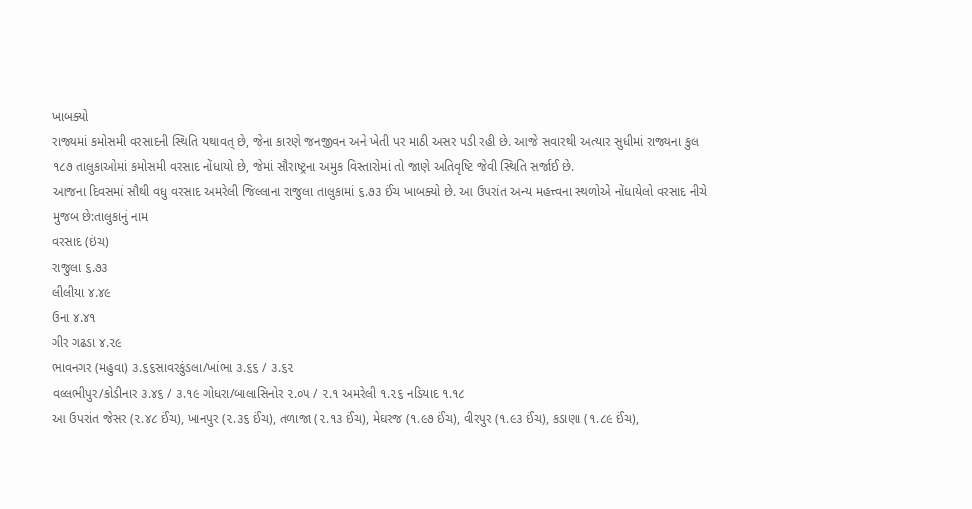ખાબક્યો
રાજ્યમાં કમોસમી વરસાદની સ્થિતિ યથાવત્ છે, જેના કારણે જનજીવન અને ખેતી પર માઠી અસર પડી રહી છે. આજે સવારથી અત્યાર સુધીમાં રાજ્યના કુલ ૧૮૭ તાલુકાઓમાં કમોસમી વરસાદ નોંધાયો છે, જેમાં સૌરાષ્ટ્રના અમુક વિસ્તારોમાં તો જાણે અતિવૃષ્ટિ જેવી સ્થિતિ સર્જાઈ છે.
આજના દિવસમાં સૌથી વધુ વરસાદ અમરેલી જિલ્લાના રાજુલા તાલુકામાં ૬.૭૩ ઈંચ ખાબક્યો છે. આ ઉપરાંત અન્ય મહત્ત્વના સ્થળોએ નોંધાયેલો વરસાદ નીચે મુજબ છે:તાલુકાનું નામ
વરસાદ (ઇંચ)
રાજુલા ૬.૭૩
લીલીયા ૪.૪૯
ઉના ૪.૪૧
ગીર ગઢડા ૪.૨૯
ભાવનગર (મહુવા) ૩.૬૬સાવરકુંડલા/ખાંભા ૩.૬૬ / ૩.૬૨
વલ્લભીપુર/કોડીનાર ૩.૪૬ / ૩.૧૯ ગોધરા/બાલાસિનોર ૨.૦૫ / ૨.૧ અમરેલી ૧.૨૬ નડિયાદ ૧.૧૮
આ ઉપરાંત જેસર (૨.૪૮ ઈંચ), ખાનપુર (૨.૩૬ ઈંચ), તળાજા (૨.૧૩ ઈંચ), મેઘરજ (૧.૯૭ ઈંચ), વીરપુર (૧.૯૩ ઈંચ), કડાણા (૧.૮૯ ઈંચ),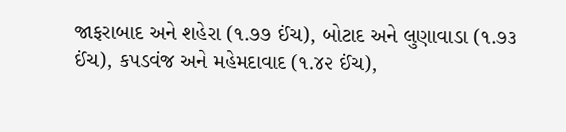જાફરાબાદ અને શહેરા (૧.૭૭ ઈંચ), બોટાદ અને લુણાવાડા (૧.૭૩ ઈંચ), કપડવંજ અને મહેમદાવાદ (૧.૪૨ ઈંચ),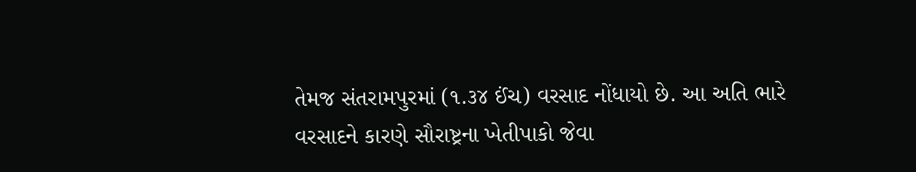તેમજ સંતરામપુરમાં (૧.૩૪ ઈંચ) વરસાદ નોંધાયો છે. આ અતિ ભારે વરસાદને કારણે સૌરાષ્ટ્રના ખેતીપાકો જેવા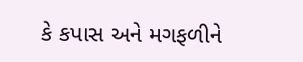કે કપાસ અને મગફળીને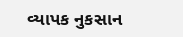વ્યાપક નુકસાન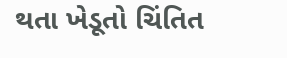થતા ખેડૂતો ચિંતિત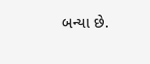બન્યા છે.